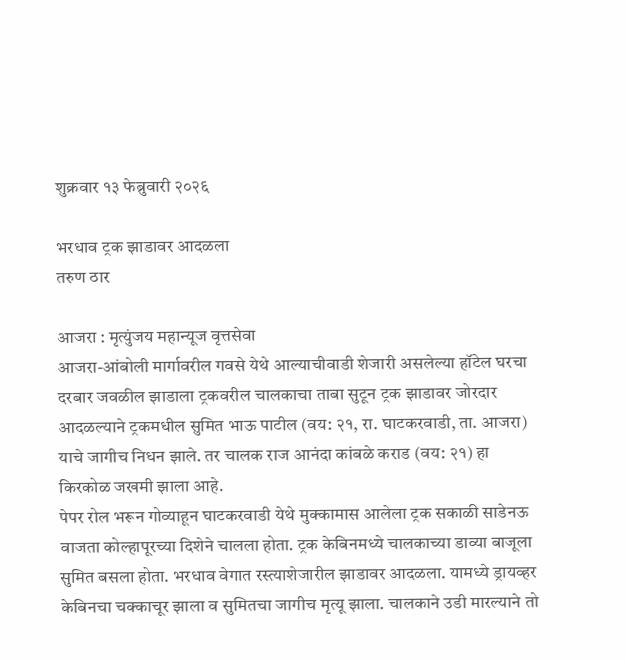शुक्रवार १३ फेब्रुवारी २०२६

भरधाव ट्रक झाडावर आदळला
तरुण ठार

आजरा : मृत्युंजय महान्यूज वृत्तसेवा
आजरा-आंबोली मार्गावरील गवसे येथे आल्याचीवाडी शेजारी असलेल्या हॉटेल घरचा दरबार जवळील झाडाला ट्रकवरील चालकाचा ताबा सुटून ट्रक झाडावर जोरदार आदळल्याने ट्रकमधील सुमित भाऊ पाटील (वय: २१, रा. घाटकरवाडी, ता. आजरा) याचे जागीच निधन झाले. तर चालक राज आनंदा कांबळे कराड (वय: २१) हा किरकोळ जखमी झाला आहे.
पेपर रोल भरून गोव्याहून घाटकरवाडी येथे मुक्कामास आलेला ट्रक सकाळी साडेनऊ वाजता कोल्हापूरच्या दिशेने चालला होता. ट्रक केबिनमध्ये चालकाच्या डाव्या बाजूला सुमित बसला होता. भरधाव वेगात रस्त्याशेजारील झाडावर आदळला. यामध्ये ड्रायव्हर केबिनचा चक्काचूर झाला व सुमितचा जागीच मृत्यू झाला. चालकाने उडी मारल्याने तो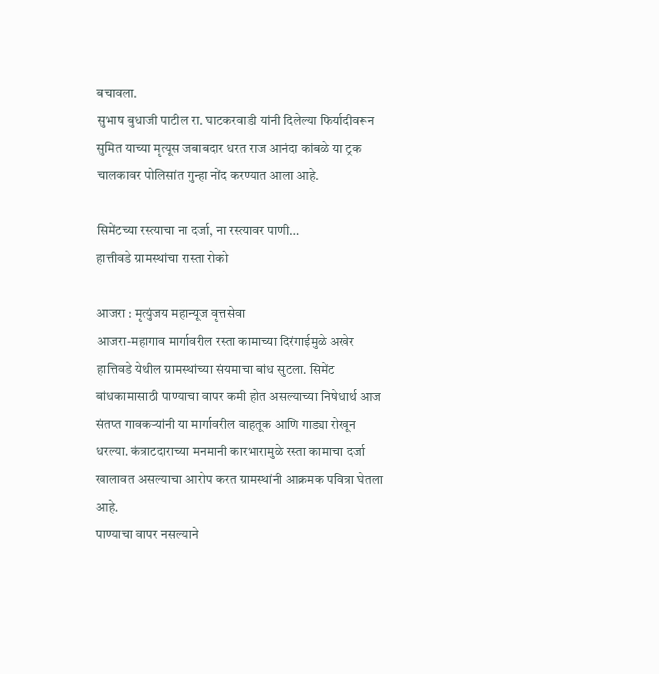बचावला.
सुभाष बुधाजी पाटील रा. घाटकरवाडी यांनी दिलेल्या फिर्यादीवरून सुमित याच्या मृत्यूस जबाबदार धरत राज आनंदा कांबळे या ट्रक चालकावर पोलिसांत गुन्हा नोंद करण्यात आला आहे.

सिमेंटच्या रस्त्याचा ना दर्जा, ना रस्त्यावर पाणी…
हात्तीवडे ग्रामस्थांचा रास्ता रोको

आजरा : मृत्युंजय महान्यूज वृत्तसेवा
आजरा-महागाव मार्गावरील रस्ता कामाच्या दिरंगाईमुळे अखेर हात्तिवडे येथील ग्रामस्थांच्या संयमाचा बांध सुटला. सिमेंट बांधकामासाठी पाण्याचा वापर कमी होत असल्याच्या निषेधार्थ आज संतप्त गावकऱ्यांनी या मार्गावरील वाहतूक आणि गाड्या रोखून धरल्या. कंत्राटदाराच्या मनमानी कारभारामुळे रस्ता कामाचा दर्जा खालावत असल्याचा आरोप करत ग्रामस्थांनी आक्रमक पवित्रा घेतला आहे.
पाण्याचा वापर नसल्याने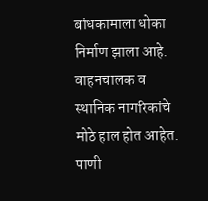बांधकामाला धोका निर्माण झाला आहे. वाहनचालक व स्थानिक नागरिकांचे मोठे हाल होत आहेत.
पाणी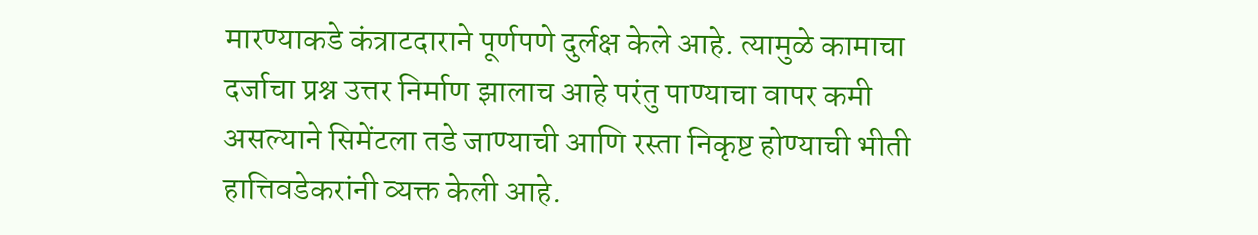मारण्याकडे कंत्राटदाराने पूर्णपणे दुर्लक्ष केले आहे. त्यामुळे कामाचा दर्जाचा प्रश्न उत्तर निर्माण झालाच आहे परंतु पाण्याचा वापर कमी असल्याने सिमेंटला तडे जाण्याची आणि रस्ता निकृष्ट होण्याची भीती हात्तिवडेकरांनी व्यक्त केली आहे.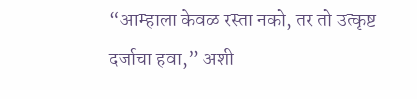“आम्हाला केवळ रस्ता नको, तर तो उत्कृष्ट दर्जाचा हवा,” अशी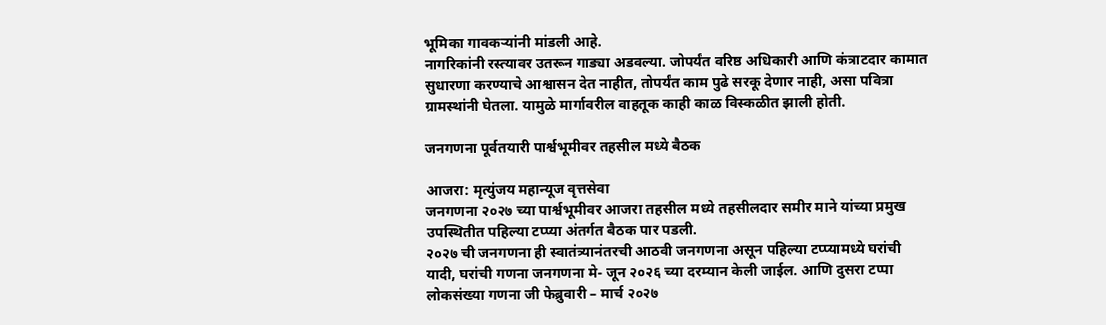भूमिका गावकऱ्यांनी मांडली आहे.
नागरिकांनी रस्त्यावर उतरून गाड्या अडवल्या. जोपर्यंत वरिष्ठ अधिकारी आणि कंत्राटदार कामात सुधारणा करण्याचे आश्वासन देत नाहीत, तोपर्यंत काम पुढे सरकू देणार नाही, असा पवित्रा ग्रामस्थांनी घेतला. यामुळे मार्गावरील वाहतूक काही काळ विस्कळीत झाली होती.

जनगणना पूर्वतयारी पार्श्वभूमीवर तहसील मध्ये बैठक

आजरा: मृत्युंजय महान्यूज वृत्तसेवा
जनगणना २०२७ च्या पार्श्वभूमीवर आजरा तहसील मध्ये तहसीलदार समीर माने यांच्या प्रमुख उपस्थितीत पहिल्या टप्प्या अंतर्गत बैठक पार पडली.
२०२७ ची जनगणना ही स्वातंत्र्यानंतरची आठवी जनगणना असून पहिल्या टप्प्यामध्ये घरांची यादी, घरांची गणना जनगणना मे- जून २०२६ च्या दरम्यान केली जाईल. आणि दुसरा टप्पा लोकसंख्या गणना जी फेब्रुवारी – मार्च २०२७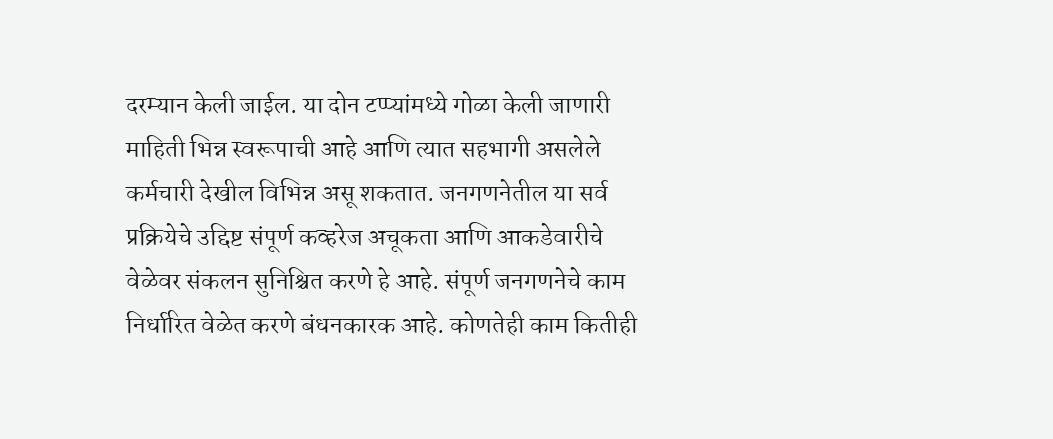दरम्यान केली जाईल. या दोन टप्प्यांमध्ये गोळा केली जाणारी माहिती भिन्न स्वरूपाची आहे आणि त्यात सहभागी असलेले कर्मचारी देखील विभिन्न असू शकतात. जनगणनेतील या सर्व प्रक्रियेचे उद्दिष्ट संपूर्ण कव्हरेज अचूकता आणि आकडेवारीचे वेळेवर संकलन सुनिश्चित करणे हे आहे. संपूर्ण जनगणनेचे काम निर्धारित वेळेत करणे बंधनकारक आहे. कोणतेही काम कितीही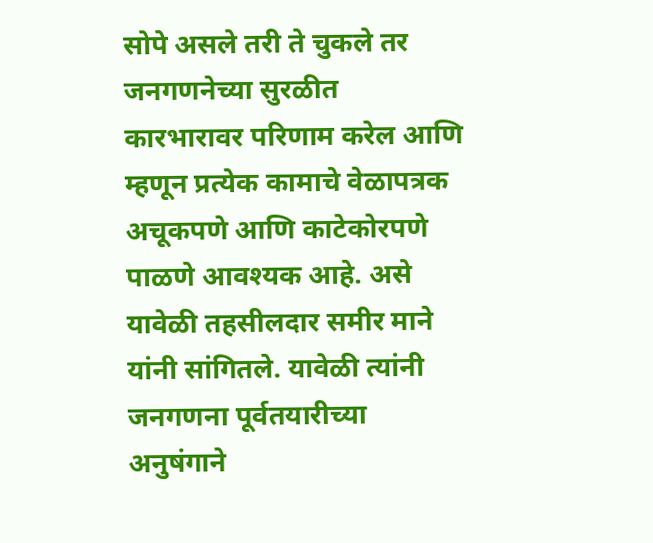सोपे असले तरी ते चुकले तर जनगणनेच्या सुरळीत कारभारावर परिणाम करेल आणि म्हणून प्रत्येक कामाचे वेळापत्रक अचूकपणे आणि काटेकोरपणे पाळणे आवश्यक आहे. असे यावेळी तहसीलदार समीर माने यांनी सांगितले. यावेळी त्यांनी जनगणना पूर्वतयारीच्या अनुषंगाने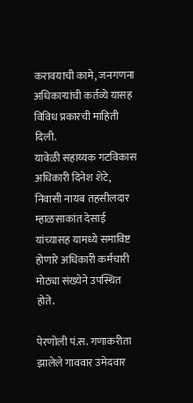करावयाची कामे, जनगणना अधिकाऱ्यांची कर्तव्ये यासह विविध प्रकारची माहिती दिली.
यावेळी सहाय्यक गटविकास अधिकारी दिनेश शेटे, निवासी नायब तहसीलदार म्हाळसाकांत देसाई यांच्यासह यामध्ये समाविष्ट होणारे अधिकारी कर्मचारी मोठ्या संख्येने उपस्थित होते.

पेरणोली पं.स. गणाकरीता झालेले गाववार उमेदवार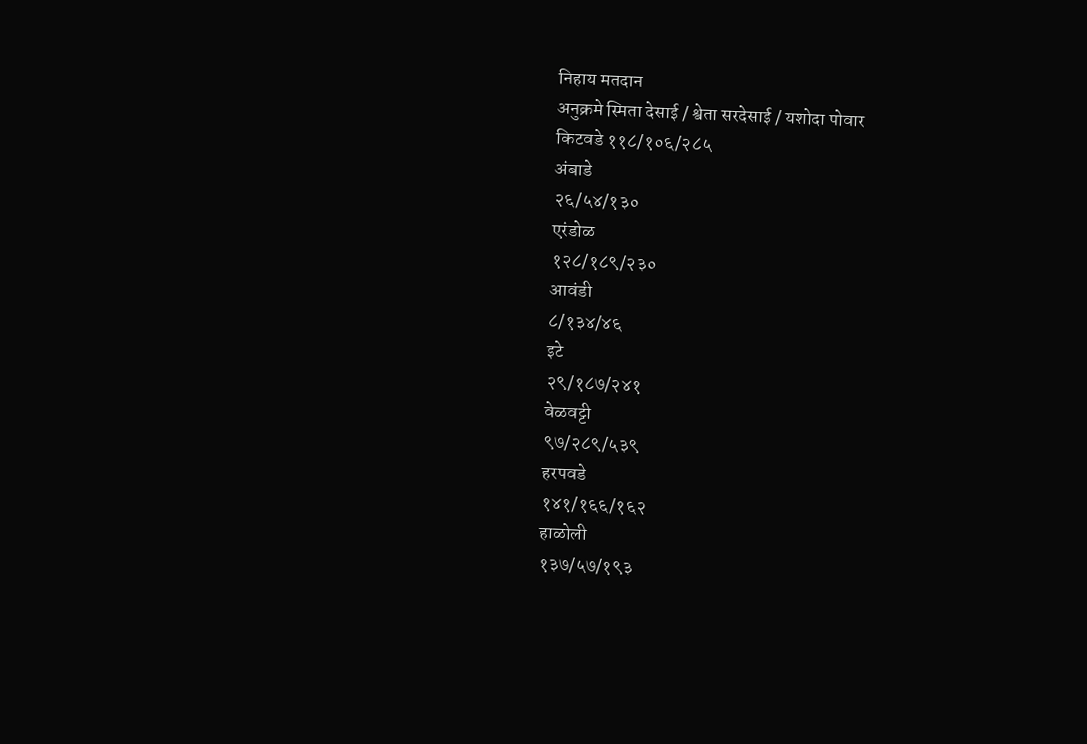निहाय मतदान
अनुक्रमे स्मिता देसाई / श्वेता सरदेसाई / यशोदा पोवार
किटवडे ११८/१०६/२८५
अंबाडे
२६/५४/१३०
एरंडोळ
१२८/१८९/२३०
आवंडी
८/१३४/४६
इटे
२९/१८७/२४१
वेळवट्टी
९७/२८९/५३९
हरपवडे
१४१/१६६/१६२
हाळोली
१३७/५७/१९३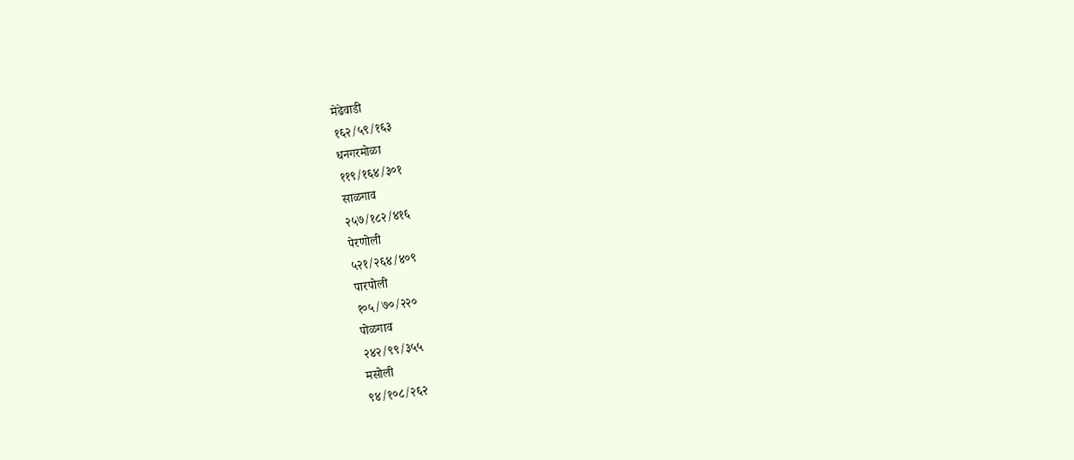मेढेवाडी
१६२/५९/१६३
धनगरमोळा
११९/१६४/३०१
साळगाव
२५७/१८२/४१६
पेरणोली
५२१/२६४/४०९
पारपोली
१०५/७०/२२०
पोळगाव
२४२/९९/३५५
मसोली
९४/१०८/२६२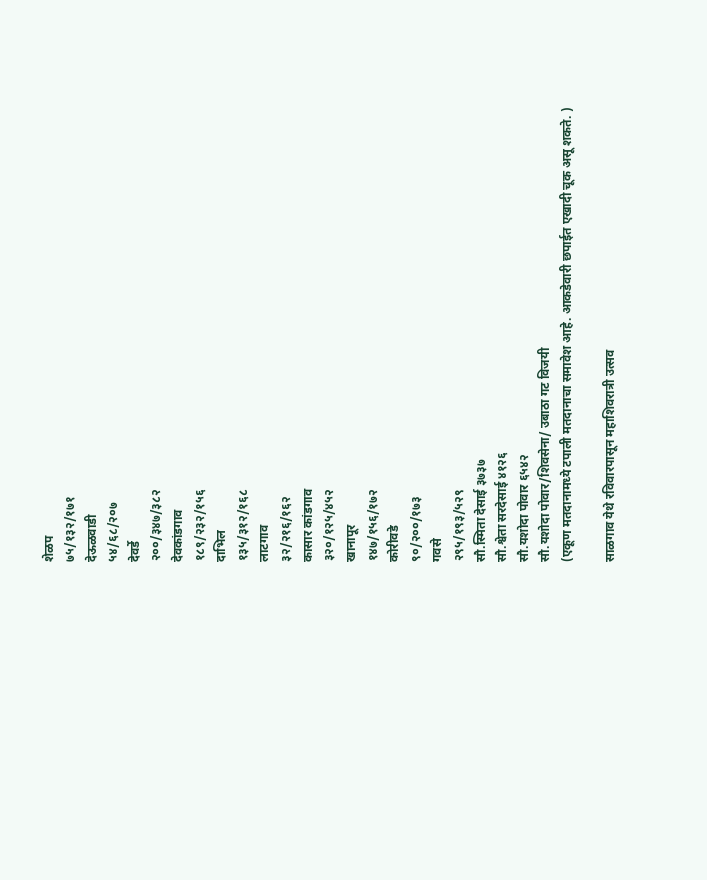शेळप
७५/१३२/१७१
देऊळवाडी
५४/६८/२०७
देवर्डे
२००/३४७/३८२
देवकांडगाव
१८९/२३२/१५६
दाभिल
१३५/३१२/१६८
लाटगाव
३२/२१६/१६२
कासार कांडगाव
३२०/१२५/४५२
खानापूर
१४७/१५६/१७२
कोरीवडे
९०/२००/१७३
गवसे
२९५/१९३/५२९
सौ.स्मिता देसाई ३७३७
सौ.श्वेता सरदेसाई ४१२६
सौ.यशोदा पोवार ६५४२
सौ.यशोदा पोवार/शिवसेना/ उबाठा गट विजयी
(एकूण मतदानामध्ये टपाली मतदानाचा समावेश आहे. आकडेवारी छपाईत एखादी चूक असू शकते. )

साळगाव येथे रविवारपासून महाशिवरात्री उत्सव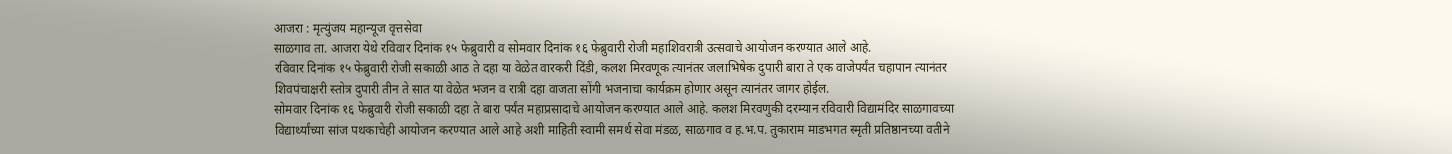आजरा : मृत्युंजय महान्यूज वृत्तसेवा
साळगाव ता. आजरा येथे रविवार दिनांक १५ फेब्रुवारी व सोमवार दिनांक १६ फेब्रुवारी रोजी महाशिवरात्री उत्सवाचे आयोजन करण्यात आले आहे.
रविवार दिनांक १५ फेब्रुवारी रोजी सकाळी आठ ते दहा या वेळेत वारकरी दिंडी, कलश मिरवणूक त्यानंतर जलाभिषेक दुपारी बारा ते एक वाजेपर्यंत चहापान त्यानंतर शिवपंचाक्षरी स्तोत्र दुपारी तीन ते सात या वेळेत भजन व रात्री दहा वाजता सोंगी भजनाचा कार्यक्रम होणार असून त्यानंतर जागर होईल.
सोमवार दिनांक १६ फेब्रुवारी रोजी सकाळी दहा ते बारा पर्यंत महाप्रसादाचे आयोजन करण्यात आले आहे. कलश मिरवणुकी दरम्यान रविवारी विद्यामंदिर साळगावच्या विद्यार्थ्यांच्या सांज पथकाचेही आयोजन करण्यात आले आहे अशी माहिती स्वामी समर्थ सेवा मंडळ, साळगाव व ह.भ.प. तुकाराम माडभगत स्मृती प्रतिष्ठानच्या वतीने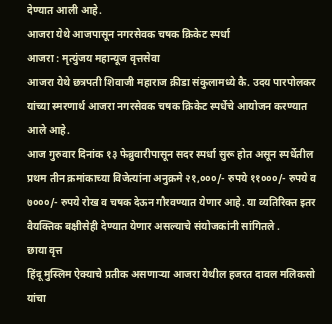देण्यात आली आहे.
आजरा येथे आजपासून नगरसेवक चषक क्रिकेट स्पर्धा
आजरा : मृत्युंजय महान्यूज वृत्तसेवा
आजरा येथे छत्रपती शिवाजी महाराज क्रीडा संकुलामध्ये कै. उदय पारपोलकर यांच्या स्मरणार्थ आजरा नगरसेवक चषक क्रिकेट स्पर्धेचे आयोजन करण्यात आले आहे.
आज गुरुवार दिनांक १३ फेब्रुवारीपासून सदर स्पर्धा सुरू होत असून स्पर्धेतील प्रथम तीन क्रमांकाच्या विजेत्यांना अनुक्रमे २१,०००/- रुपये ११०००/- रुपये व ७०००/- रुपये रोख व चषक देऊन गौरवण्यात येणार आहे. या व्यतिरिक्त इतर वैयक्तिक बक्षीसेही देण्यात येणार असल्याचे संयोजकांनी सांगितले .
छाया वृत्त
हिंदू मुस्लिम ऐक्याचे प्रतीक असणाऱ्या आजरा येथील हजरत दावल मलिकसो यांचा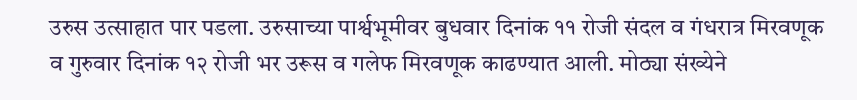उरुस उत्साहात पार पडला. उरुसाच्या पार्श्वभूमीवर बुधवार दिनांक ११ रोजी संदल व गंधरात्र मिरवणूक व गुरुवार दिनांक १२ रोजी भर उरूस व गलेफ मिरवणूक काढण्यात आली. मोठ्या संख्येने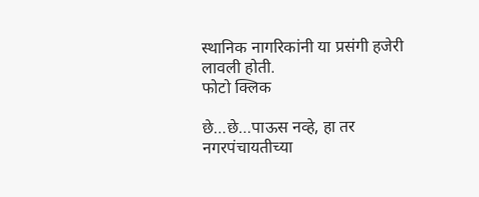स्थानिक नागरिकांनी या प्रसंगी हजेरी लावली होती.
फोटो क्लिक

छे…छे…पाऊस नव्हे, हा तर नगरपंचायतीच्या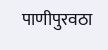पाणीपुरवठा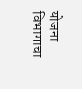योजना विभागाचा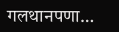गलथानपणा…